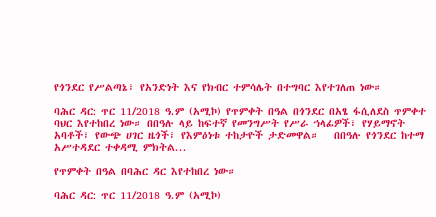የጎንደር የሥልጣኔ፣ የአንድነት እና የክብር ተምሳሌት በተግባር እየተገለጠ ነው።

ባሕር ዳር: ጥር 11/2018 ዓ.ም (አሚኮ) የጥምቀት በዓል በጎንደር በአፄ ፋሲለደስ ጥምቀተ ባህር እየተከበረ ነው። በበዓሉ ላይ ከፍተኛ የመንግሥት የሥራ ኀላፊዎች፣ የሃይማኖት አባቶች፣ የውጭ ሀገር ዜጎች፣ የእምዕነቱ ተከታዮች ታድመዋል።   በበዓሉ የጎንደር ከተማ አሥተዳደር ተቀዳሚ ምክትል...

የጥምቀት በዓል በባሕር ዳር እየተከበረ ነው።

ባሕር ዳር: ጥር 11/2018 ዓ.ም (አሚኮ)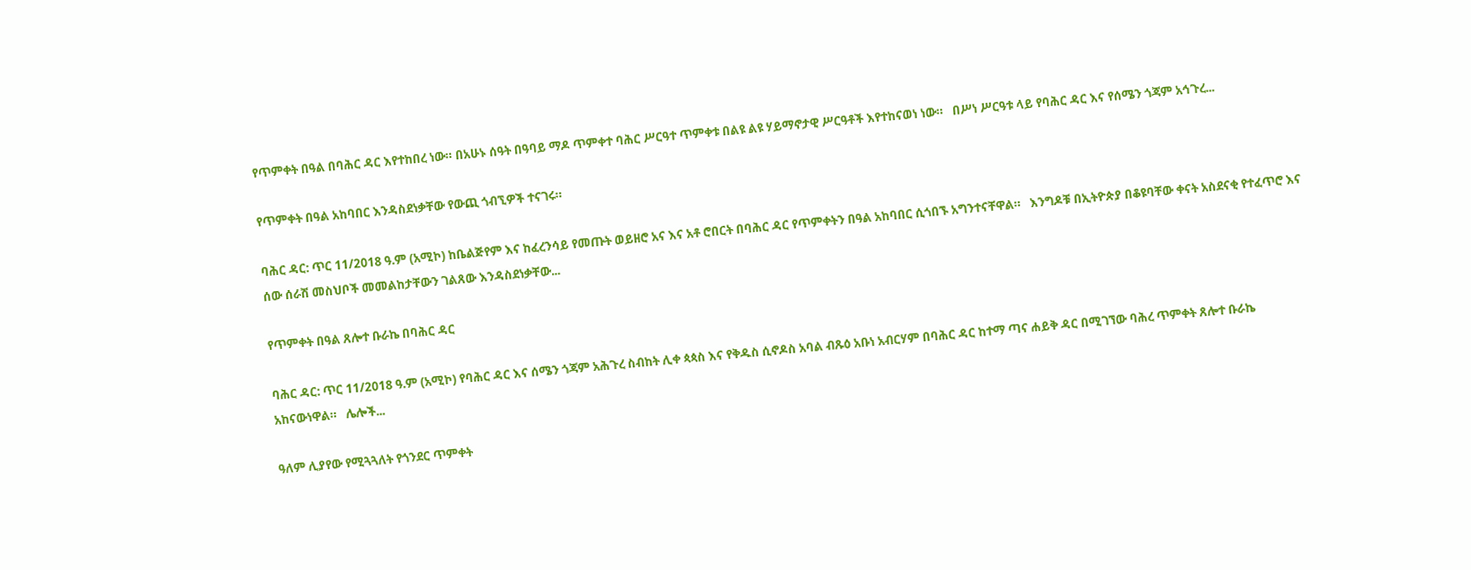የጥምቀት በዓል በባሕር ዳር እየተከበረ ነው። በአሁኑ ሰዓት በዓባይ ማዶ ጥምቀተ ባሕር ሥርዓተ ጥምቀቱ በልዩ ልዩ ሃይማኖታዊ ሥርዓቶች እየተከናወነ ነው።   በሥነ ሥርዓቱ ላይ የባሕር ዳር እና የሰሜን ጎጃም አኅጉረ...

የጥምቀት በዓል አከባበር እንዳስደነቃቸው የውጪ ጎብኚዎች ተናገሩ።

ባሕር ዳር: ጥር 11/2018 ዓ.ም (አሚኮ) ከቤልጅየም እና ከፈረንሳይ የመጡት ወይዘሮ አና እና አቶ ሮበርት በባሕር ዳር የጥምቀትን በዓል አከባበር ሲጎበኙ አግንተናቸዋል።   እንግዶቹ በኢትዮጵያ በቆዩባቸው ቀናት አስደናቂ የተፈጥሮ እና ሰው ሰራሽ መስህቦች መመልከታቸውን ገልጸው እንዳስደነቃቸው...

የጥምቀት በዓል ጸሎተ ቡራኬ በባሕር ዳር

ባሕር ዳር: ጥር 11/2018 ዓ.ም (አሚኮ) የባሕር ዳር እና ሰሜን ጎጃም አሕጉረ ስብከት ሊቀ ጳጳስ እና የቅዱስ ሲኖዶስ አባል ብጹዕ አቡነ አብርሃም በባሕር ዳር ከተማ ጣና ሐይቅ ዳር በሚገኘው ባሕረ ጥምቀት ጸሎተ ቡራኬ አከናውነዋል።   ሌሎች...

ዓለም ሊያየው የሚጓጓለት የጎንደር ጥምቀት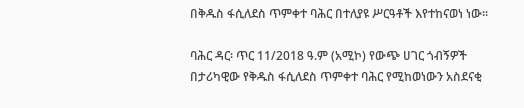በቅዱስ ፋሲለደስ ጥምቀተ ባሕር በተለያዩ ሥርዓቶች እየተከናወነ ነው።

ባሕር ዳር፡ ጥር 11/2018 ዓ.ም (አሚኮ) የውጭ ሀገር ጎብኝዎች በታሪካዊው የቅዱስ ፋሲለደስ ጥምቀተ ባሕር የሚከወነውን አስደናቂ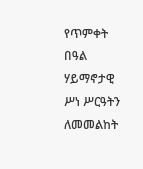የጥምቀት በዓል ሃይማኖታዊ ሥነ ሥርዓትን ለመመልከት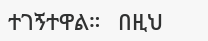ተገኝተዋል።   በዚህ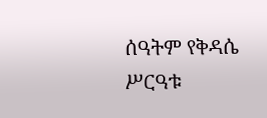ሰዓትም የቅዳሴ ሥርዓቱ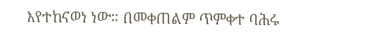እየተከናወነ ነው። በመቀጠልም ጥምቀተ ባሕሩ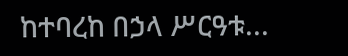ከተባረከ በኃላ ሥርዓቱ...